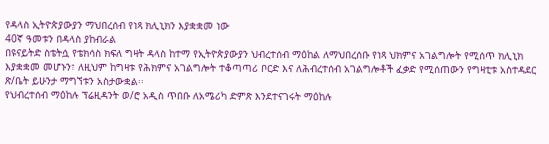የዳላስ ኢትዮጵያውያን ማህበረሰብ የነጻ ክሊኒክን እያቋቋመ ነው
40ኛ ዓመቱን በዳላስ ያከብራል
በዩናይትድ ስቴትሷ የቴክሳስ ክፍለ ግዛት ዳላስ ከተማ የኢትዮጵያውያን ህብረተሰብ ማዕከል ለማህበረሰቡ የነጻ ህክምና አገልግሎት የሚሰጥ ክሊኒክ እያቋቋመ መሆኑን፣ ለዚህም ከግዛቱ የሕክምና አገልግሎት ተቆጣጣሪ ቦርድ እና ለሕብረተሰብ አገልግሎቶች ፈቃድ የሚሰጠውን የግዛቲቱ አስተዳደር ጽ/ቤት ይሁንታ ማግኘቱን አስታውቋል፡፡
የህብረተሰብ ማዕከሉ ፕሬዚዳንት ወ/ሮ አዲስ ጥበቡ ለአሜሪካ ድምጽ እንደተናገሩት ማዕከሉ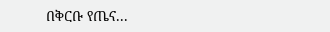በቅርቡ የጤና...